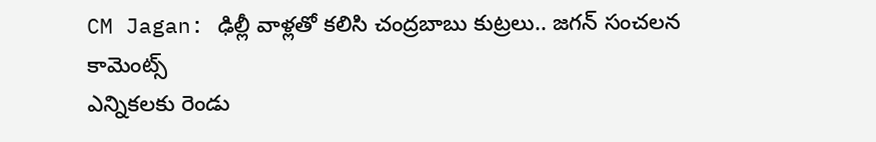CM Jagan: ఢిల్లీ వాళ్లతో కలిసి చంద్రబాబు కుట్రలు.. జగన్ సంచలన కామెంట్స్
ఎన్నికలకు రెండు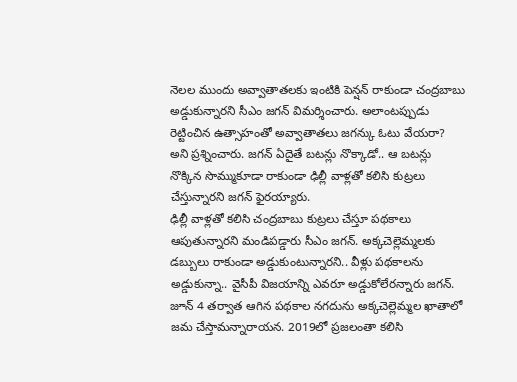నెలల ముందు అవ్వాతాతలకు ఇంటికి పెన్షన్ రాకుండా చంద్రబాబు అడ్డుకున్నారని సీఎం జగన్ విమర్శించారు. అలాంటప్పుడు రెట్టించిన ఉత్సాహంతో అవ్వాతాతలు జగన్కు ఓటు వేయరా? అని ప్రశ్నించారు. జగన్ ఏదైతే బటన్లు నొక్కాడో.. ఆ బటన్లు నొక్కిన సొమ్ముకూడా రాకుండా ఢిల్లీ వాళ్లతో కలిసి కుట్రలు చేస్తున్నారని జగన్ ఫైరయ్యారు.
ఢిల్లీ వాళ్లతో కలిసి చంద్రబాబు కుట్రలు చేస్తూ పథకాలు ఆపుతున్నారని మండిపడ్డారు సీఎం జగన్. అక్కచెల్లెమ్మలకు డబ్బులు రాకుండా అడ్డుకుంటున్నారని.. వీళ్లు పథకాలను అడ్డుకున్నా.. వైసీపీ విజయాన్ని ఎవరూ అడ్డుకోలేరన్నారు జగన్. జూన్ 4 తర్వాత ఆగిన పథకాల నగదును అక్కచెల్లెమ్మల ఖాతాలో జమ చేస్తామన్నారాయన. 2019లో ప్రజలంతా కలిసి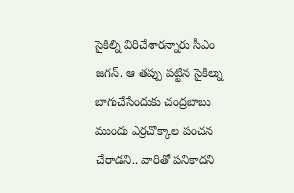సైకిల్ని విరిచేశారన్నారు సీఎం జగన్. ఆ తప్పు పట్టిన సైకిల్ను బాగుచేసేందుకు చంద్రబాబు ముందు ఎర్రచొక్కాల పంచన చేరాడని.. వారితో పనికాదని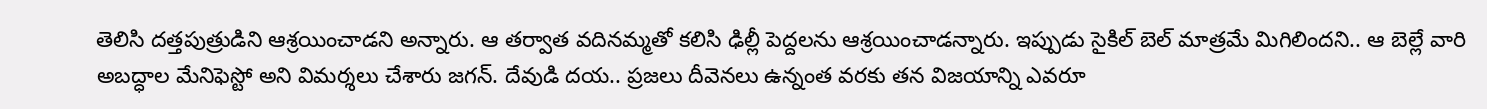తెలిసి దత్తపుత్రుడిని ఆశ్రయించాడని అన్నారు. ఆ తర్వాత వదినమ్మతో కలిసి ఢిల్లీ పెద్దలను ఆశ్రయించాడన్నారు. ఇప్పుడు సైకిల్ బెల్ మాత్రమే మిగిలిందని.. ఆ బెల్లే వారి అబద్ధాల మేనిఫెస్టో అని విమర్శలు చేశారు జగన్. దేవుడి దయ.. ప్రజలు దీవెనలు ఉన్నంత వరకు తన విజయాన్ని ఎవరూ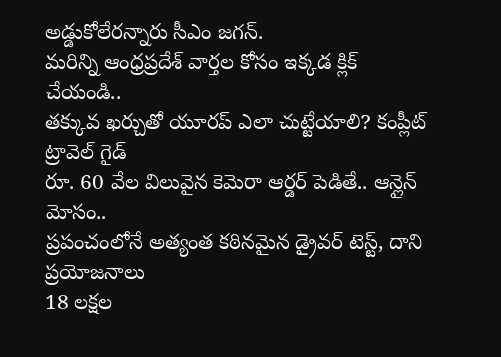అడ్డుకోలేరన్నారు సీఎం జగన్.
మరిన్ని ఆంధ్రప్రదేశ్ వార్తల కోసం ఇక్కడ క్లిక్ చేయండి..
తక్కువ ఖర్చుతో యూరప్ ఎలా చుట్టేయాలి? కంప్లీట్ ట్రావెల్ గైడ్
రూ. 60 వేల విలువైన కెమెరా ఆర్డర్ పెడితే.. ఆన్లైన్ మోసం..
ప్రపంచంలోనే అత్యంత కఠినమైన డ్రైవర్ టెస్ట్, దాని ప్రయోజనాలు
18 లక్షల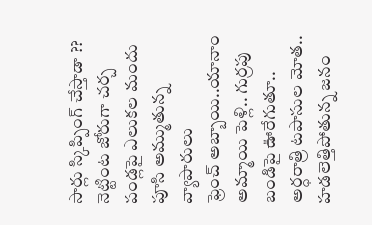సార్లు స్కిప్పింగ్ చేస్తాడా ?? నెట్టింట జోరుగా చర్చ
పండ్లపై ఎలుకల మందు పూసి అమ్ముతున్న వ్యాపారులు
ఫ్రెంచ్ అబ్బాయి..యానాం అమ్మాయి పెళ్లి.. గుర్రపు బండిపై ఊరేగుతూ..
అర్ధరాత్రి టపాసుల మోత.. హడలెత్తిపోతున్న జనం